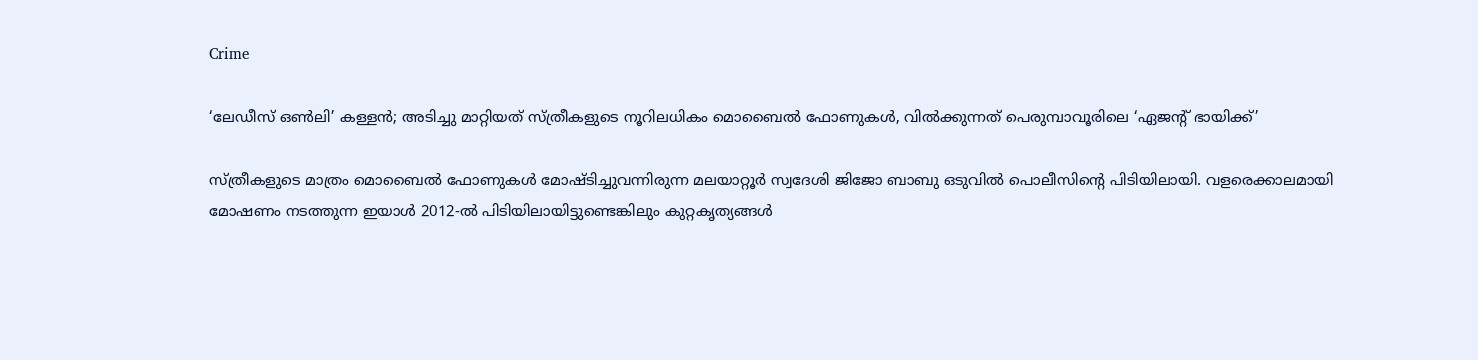Crime

‘ലേഡീസ് ഒണ്‍ലി’ കള്ളന്‍; അടിച്ചു മാറ്റിയത് സ്ത്രീകളുടെ നൂറിലധികം മൊബൈല്‍ ഫോണുകള്‍, വില്‍ക്കുന്നത് പെരുമ്പാവൂരിലെ ‘ഏജന്റ് ഭായിക്ക്’

സ്ത്രീകളുടെ മാത്രം മൊബൈൽ ഫോണുകൾ മോഷ്ടിച്ചുവന്നിരുന്ന മലയാറ്റൂർ സ്വദേശി ജിജോ ബാബു ഒടുവിൽ പൊലീസിന്റെ പിടിയിലായി. വളരെക്കാലമായി മോഷണം നടത്തുന്ന ഇയാൾ 2012-ൽ പിടിയിലായിട്ടുണ്ടെങ്കിലും കുറ്റകൃത്യങ്ങൾ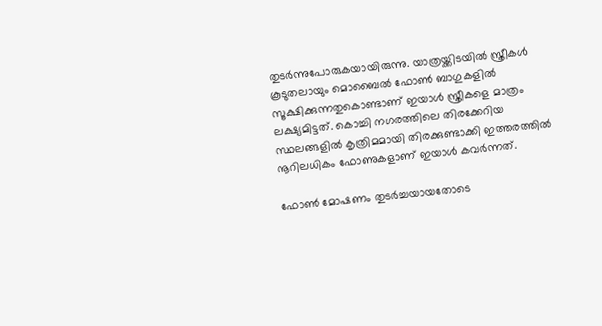തുടർന്നുപോരുകയായിരുന്നു. യാത്രയ്ക്കിടയിൽ സ്ത്രീകൾ കൂടുതലായും മൊബൈൽ ഫോൺ ബാഗുകളിൽ സൂക്ഷിക്കുന്നതുകൊണ്ടാണ് ഇയാൾ സ്ത്രീകളെ മാത്രം ലക്ഷ്യമിട്ടത്. കൊച്ചി നഗരത്തിലെ തിരക്കേറിയ സ്ഥലങ്ങളിൽ കൃത്രിമമായി തിരക്കുണ്ടാക്കി ഇത്തരത്തിൽ നൂറിലധികം ഫോണുകളാണ് ഇയാൾ കവർന്നത്.

ഫോൺ മോഷണം തുടർച്ചയായതോടെ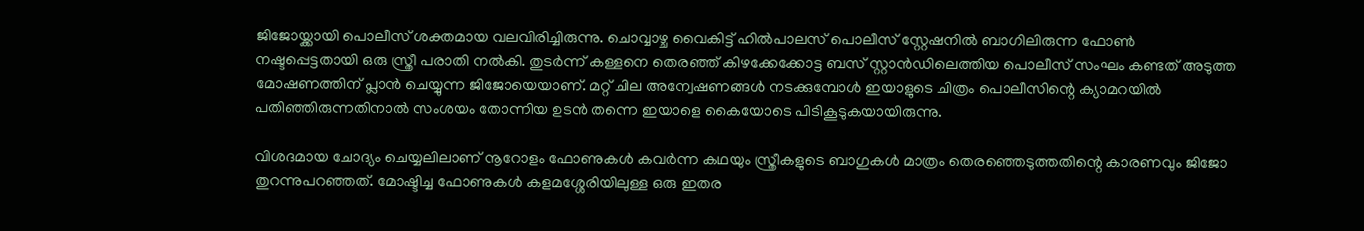ജിജോയ്ക്കായി പൊലീസ് ശക്തമായ വലവിരിച്ചിരുന്നു. ചൊവ്വാഴ്ച വൈകിട്ട് ഹിൽപാലസ് പൊലീസ് സ്റ്റേഷനിൽ ബാഗിലിരുന്ന ഫോൺ നഷ്ടപ്പെട്ടതായി ഒരു സ്ത്രീ പരാതി നൽകി. തുടർന്ന് കള്ളനെ തെരഞ്ഞ് കിഴക്കേക്കോട്ട ബസ് സ്റ്റാൻഡിലെത്തിയ പൊലീസ് സംഘം കണ്ടത് അടുത്ത മോഷണത്തിന് പ്ലാൻ ചെയ്യുന്ന ജിജോയെയാണ്. മറ്റ് ചില അന്വേഷണങ്ങൾ നടക്കുമ്പോൾ ഇയാളുടെ ചിത്രം പൊലീസിന്റെ ക്യാമറയിൽ പതിഞ്ഞിരുന്നതിനാൽ സംശയം തോന്നിയ ഉടൻ തന്നെ ഇയാളെ കൈയോടെ പിടികൂടുകയായിരുന്നു.

വിശദമായ ചോദ്യം ചെയ്യലിലാണ് നൂറോളം ഫോണുകൾ കവർന്ന കഥയും സ്ത്രീകളുടെ ബാഗുകൾ മാത്രം തെരഞ്ഞെടുത്തതിന്റെ കാരണവും ജിജോ തുറന്നുപറഞ്ഞത്. മോഷ്ടിച്ച ഫോണുകൾ കളമശ്ശേരിയിലുള്ള ഒരു ഇതര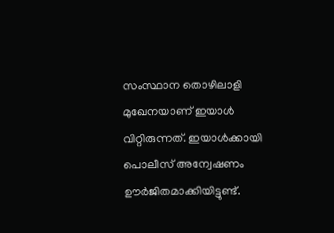സംസ്ഥാന തൊഴിലാളി മുഖേനയാണ് ഇയാൾ വിറ്റിരുന്നത്. ഇയാൾക്കായി പൊലീസ് അന്വേഷണം ഊർജിതമാക്കിയിട്ടുണ്ട്.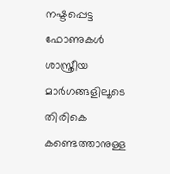നഷ്ടപ്പെട്ട ഫോണുകൾ ശാസ്ത്രീയ മാർഗങ്ങളിലൂടെ തിരികെ കണ്ടെത്താനുള്ള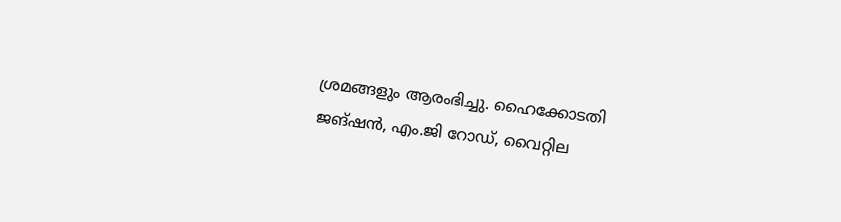ശ്രമങ്ങളും ആരംഭിച്ചു. ഹൈക്കോടതി ജങ്ഷൻ, എം.ജി റോഡ്, വൈറ്റില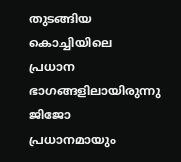തുടങ്ങിയ കൊച്ചിയിലെ പ്രധാന ഭാഗങ്ങളിലായിരുന്നു ജിജോ പ്രധാനമായും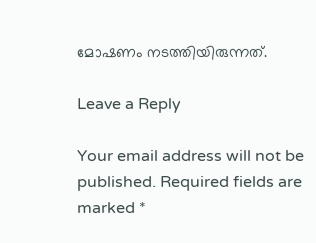മോഷണം നടത്തിയിരുന്നത്.

Leave a Reply

Your email address will not be published. Required fields are marked *